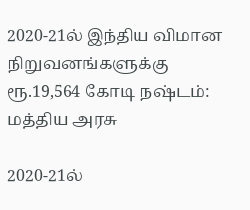2020-21ல் இந்திய விமான நிறுவனங்களுக்கு ரூ.19,564 கோடி நஷ்டம்: மத்திய அரசு

2020-21ல்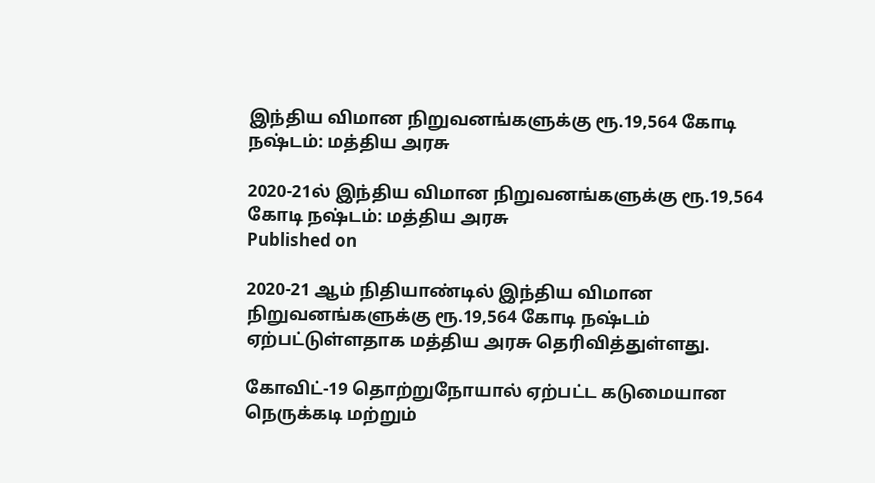இந்திய விமான நிறுவனங்களுக்கு ரூ.19,564 கோடி நஷ்டம்: மத்திய அரசு

2020-21ல் இந்திய விமான நிறுவனங்களுக்கு ரூ.19,564 கோடி நஷ்டம்: மத்திய அரசு
Published on

2020-21 ஆம் நிதியாண்டில் இந்திய விமான நிறுவனங்களுக்கு ரூ.19,564 கோடி நஷ்டம் ஏற்பட்டுள்ளதாக மத்திய அரசு தெரிவித்துள்ளது.

கோவிட்-19 தொற்றுநோயால் ஏற்பட்ட கடுமையான நெருக்கடி மற்றும்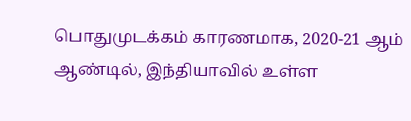பொதுமுடக்கம் காரணமாக, 2020-21 ஆம் ஆண்டில், இந்தியாவில் உள்ள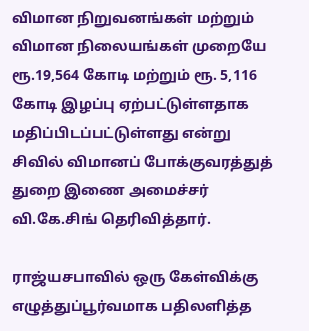விமான நிறுவனங்கள் மற்றும் விமான நிலையங்கள் முறையே ரூ.19,564 கோடி மற்றும் ரூ. 5,116 கோடி இழப்பு ஏற்பட்டுள்ளதாக மதிப்பிடப்பட்டுள்ளது என்று சிவில் விமானப் போக்குவரத்துத் துறை இணை அமைச்சர் வி.கே.சிங் தெரிவித்தார்.

ராஜ்யசபாவில் ஒரு கேள்விக்கு எழுத்துப்பூர்வமாக பதிலளித்த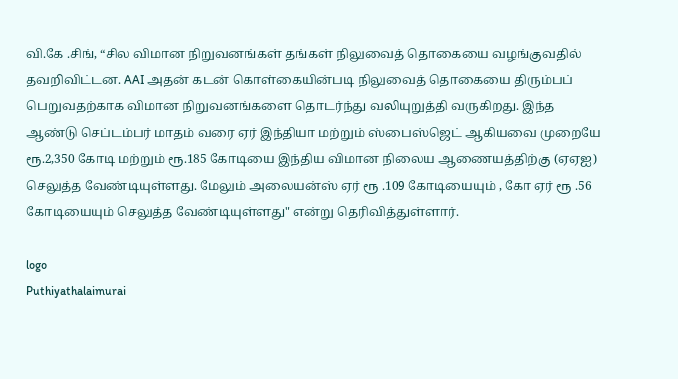வி.கே .சிங், “சில விமான நிறுவனங்கள் தங்கள் நிலுவைத் தொகையை வழங்குவதில் தவறிவிட்டன. AAI அதன் கடன் கொள்கையின்படி நிலுவைத் தொகையை திரும்பப் பெறுவதற்காக விமான நிறுவனங்களை தொடர்ந்து வலியுறுத்தி வருகிறது. இந்த ஆண்டு செப்டம்பர் மாதம் வரை ஏர் இந்தியா மற்றும் ஸ்பைஸ்ஜெட் ஆகியவை முறையே ரூ.2,350 கோடி மற்றும் ரூ.185 கோடியை இந்திய விமான நிலைய ஆணையத்திற்கு (ஏஏஐ) செலுத்த வேண்டியுள்ளது. மேலும் அலையன்ஸ் ஏர் ரூ .109 கோடியையும் , கோ ஏர் ரூ .56 கோடியையும் செலுத்த வேண்டியுள்ளது" என்று தெரிவித்துள்ளார்.

logo
Puthiyathalaimurai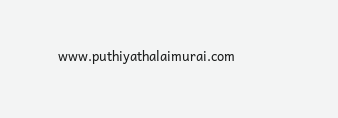www.puthiyathalaimurai.com